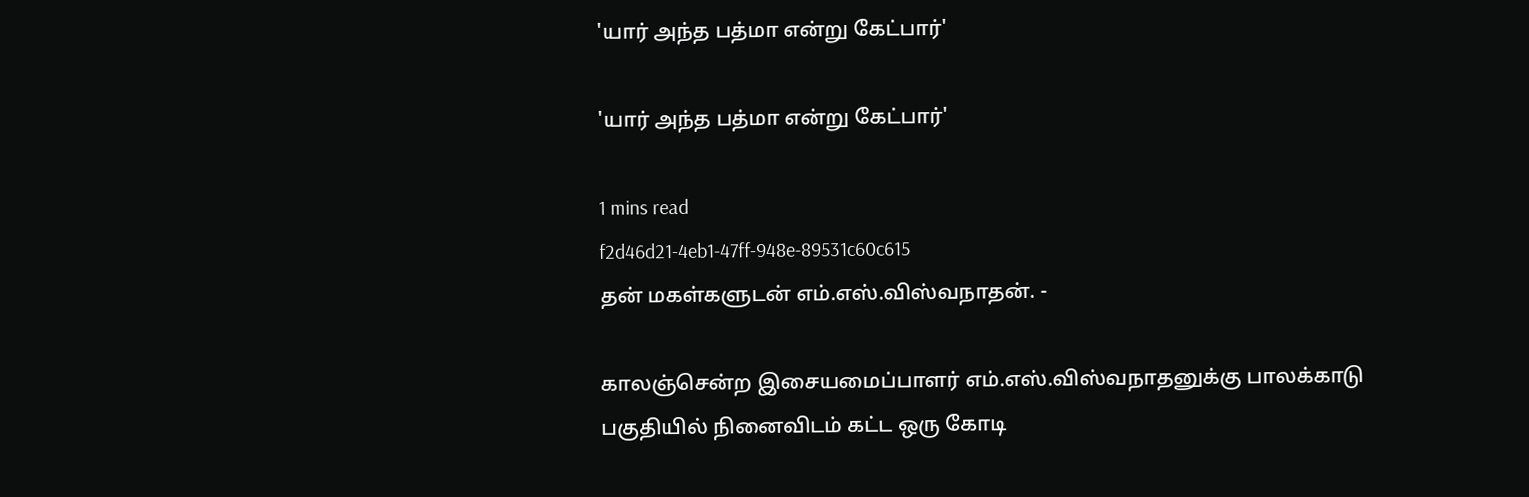'யார் அந்த பத்மா என்று கேட்பார்'

'யார் அந்த பத்மா என்று கேட்பார்'

1 mins read
f2d46d21-4eb1-47ff-948e-89531c60c615
தன் மகள்களுடன் எம்.எஸ்.விஸ்வநாதன். -

காலஞ்சென்ற இசையமைப்பாளர் எம்.எஸ்.விஸ்வநாதனுக்கு பாலக்காடு பகுதியில் நினைவிடம் கட்ட ஒரு கோடி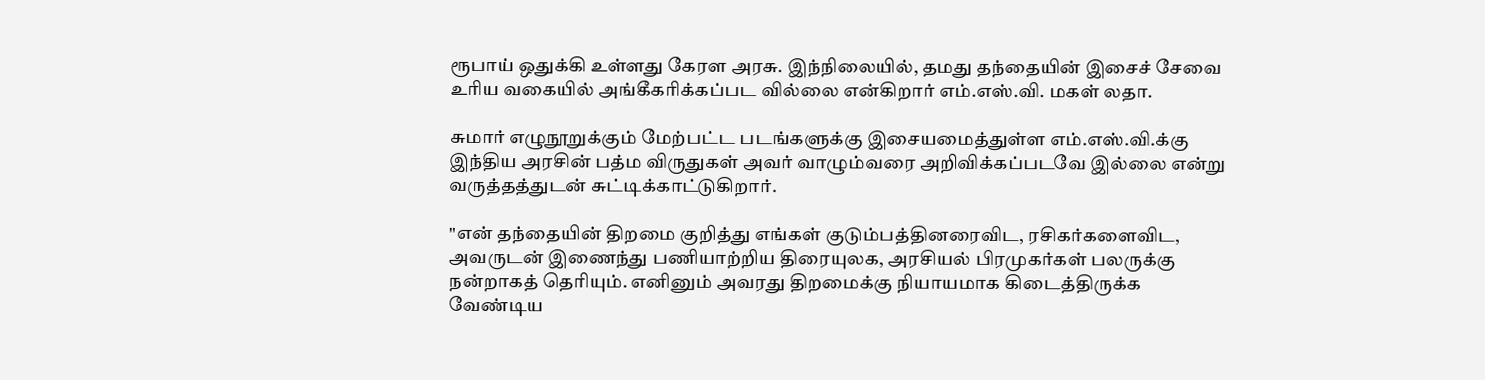ரூபாய் ஒதுக்கி உள்ளது கேரள அரசு. இந்நிலையில், தமது தந்தையின் இசைச் சேவை உரிய வகையில் அங்கீகரிக்கப்பட வில்லை என்கிறார் எம்.எஸ்.வி. மகள் லதா.

சுமார் எழுநூறுக்கும் மேற்பட்ட படங்களுக்கு இசையமைத்துள்ள எம்.எஸ்.வி.க்கு இந்திய அரசின் பத்ம விருதுகள் அவர் வாழும்வரை அறிவிக்கப்படவே இல்லை என்று வருத்தத்துடன் சுட்டிக்காட்டுகிறார்.

"என் தந்தையின் திறமை குறித்து எங்கள் குடும்பத்தினரைவிட, ரசிகர்களைவிட, அவருடன் இணைந்து பணியாற்றிய திரையுலக, அரசியல் பிரமுகர்கள் பலருக்கு நன்றாகத் தெரியும். எனினும் அவரது திறமைக்கு நியாயமாக கிடைத்திருக்க வேண்டிய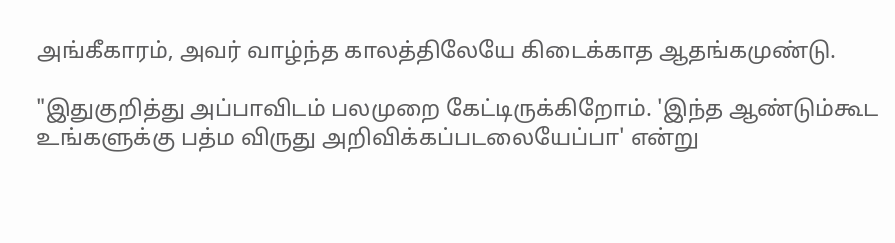அங்கீகாரம், அவர் வாழ்ந்த காலத்திலேயே கிடைக்காத ஆதங்கமுண்டு.

"இதுகுறித்து அப்பாவிடம் பலமுறை கேட்டிருக்கிறோம். 'இந்த ஆண்டும்கூட உங்களுக்கு பத்ம விருது அறிவிக்கப்படலையேப்பா' என்று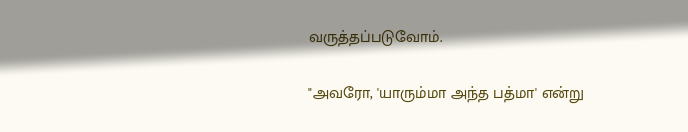வருத்தப்படுவோம்.

"அவரோ, 'யாரும்மா அந்த பத்மா' என்று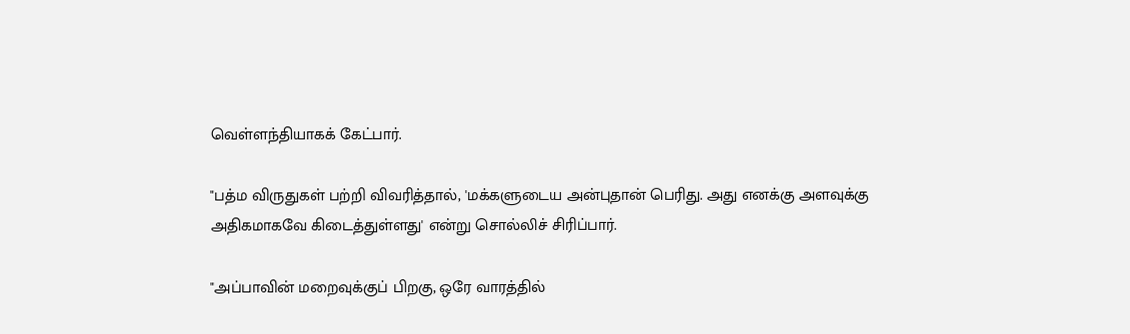வெள்ளந்தியாகக் கேட்பார்.

"பத்ம விருதுகள் பற்றி விவரித்தால், 'மக்களுடைய அன்புதான் பெரிது. அது எனக்கு அளவுக்கு அதிகமாகவே கிடைத்துள்ளது' என்று சொல்லிச் சிரிப்பார்.

"அப்பாவின் மறைவுக்குப் பிறகு, ஒரே வாரத்தில்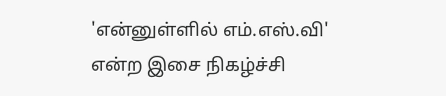'என்னுள்ளில் எம்.எஸ்.வி' என்ற இசை நிகழ்ச்சி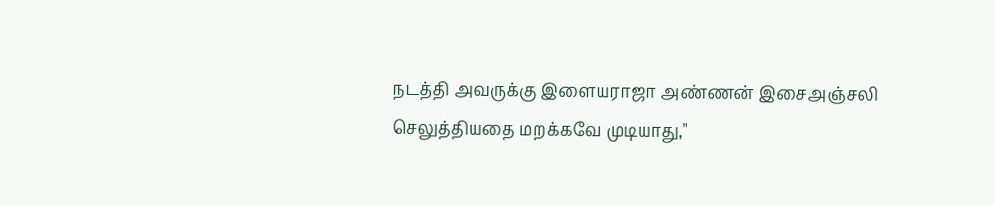நடத்தி அவருக்கு இளையராஜா அண்ணன் இசைஅஞ்சலி செலுத்தியதை மறக்கவே முடியாது,"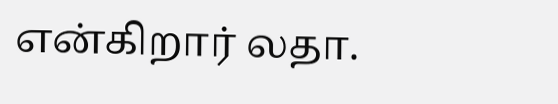என்கிறார் லதா.